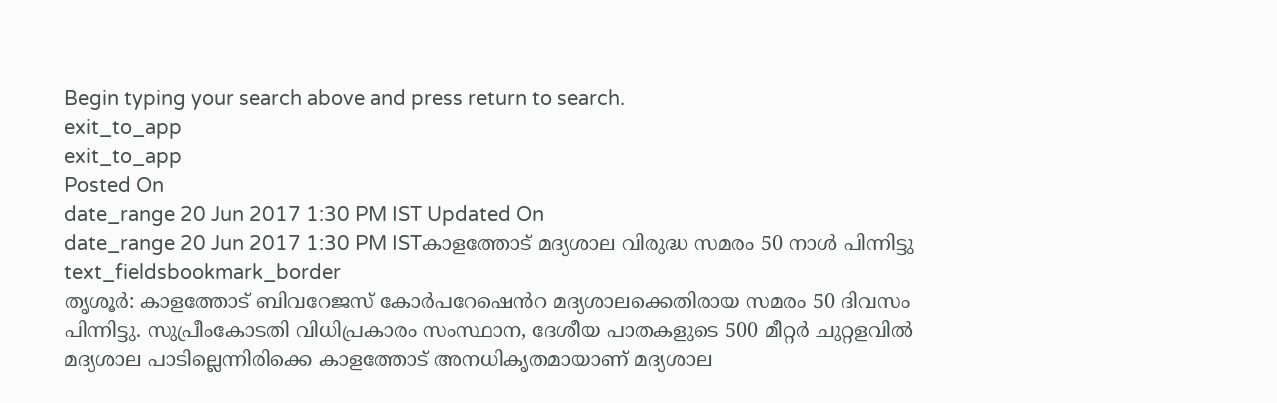Begin typing your search above and press return to search.
exit_to_app
exit_to_app
Posted On
date_range 20 Jun 2017 1:30 PM IST Updated On
date_range 20 Jun 2017 1:30 PM ISTകാളത്തോട് മദ്യശാല വിരുദ്ധ സമരം 50 നാൾ പിന്നിട്ടു
text_fieldsbookmark_border
തൃശൂർ: കാളത്തോട് ബിവറേജസ് കോർപറേഷെൻറ മദ്യശാലക്കെതിരായ സമരം 50 ദിവസം പിന്നിട്ടു. സുപ്രീംകോടതി വിധിപ്രകാരം സംസ്ഥാന, ദേശീയ പാതകളുടെ 500 മീറ്റർ ചുറ്റളവിൽ മദ്യശാല പാടില്ലെന്നിരിക്കെ കാളത്തോട് അനധികൃതമായാണ് മദ്യശാല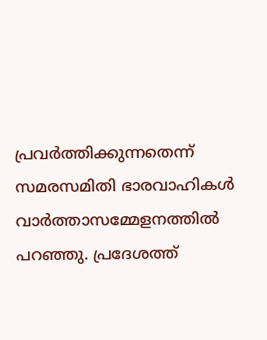പ്രവർത്തിക്കുന്നതെന്ന് സമരസമിതി ഭാരവാഹികൾ വാർത്താസമ്മേളനത്തിൽ പറഞ്ഞു. പ്രദേശത്ത്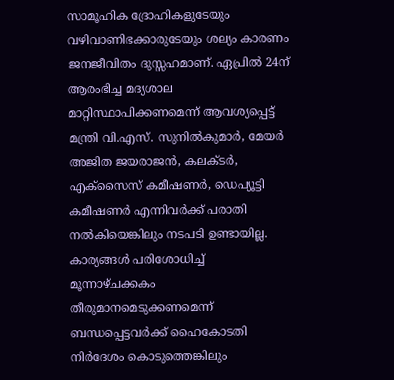സാമൂഹിക ദ്രോഹികളുടേയും വഴിവാണിഭക്കാരുടേയും ശല്യം കാരണം ജനജീവിതം ദുസ്സഹമാണ്. ഏപ്രിൽ 24ന് ആരംഭിച്ച മദ്യശാല മാറ്റിസ്ഥാപിക്കണമെന്ന് ആവശ്യപ്പെട്ട് മന്ത്രി വി.എസ്. സുനിൽകുമാർ, മേയർ അജിത ജയരാജൻ, കലക്ടർ, എക്സൈസ് കമീഷണർ, ഡെപ്യൂട്ടി കമീഷണർ എന്നിവർക്ക് പരാതി നൽകിയെങ്കിലും നടപടി ഉണ്ടായില്ല. കാര്യങ്ങൾ പരിശോധിച്ച് മൂന്നാഴ്ചക്കകം തീരുമാനമെടുക്കണമെന്ന് ബന്ധപ്പെട്ടവർക്ക് ഹൈകോടതി നിർദേശം കൊടുത്തെങ്കിലും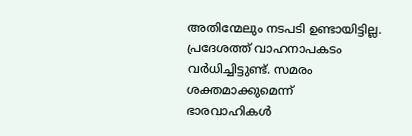അതിന്മേലും നടപടി ഉണ്ടായിട്ടില്ല. പ്രദേശത്ത് വാഹനാപകടം വർധിച്ചിട്ടുണ്ട്. സമരം ശക്തമാക്കുമെന്ന് ഭാരവാഹികൾ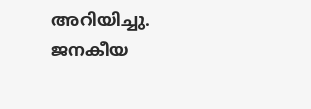അറിയിച്ചു. ജനകീയ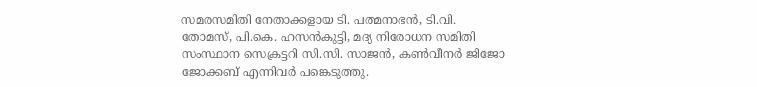സമരസമിതി നേതാക്കളായ ടി. പത്മനാഭൻ, ടി.വി. തോമസ്, പി.കെ. ഹസൻകുട്ടി, മദ്യ നിരോധന സമിതി സംസ്ഥാന സെക്രട്ടറി സി.സി. സാജൻ, കൺവീനർ ജിജോ ജോക്കബ് എന്നിവർ പങ്കെടുത്തു.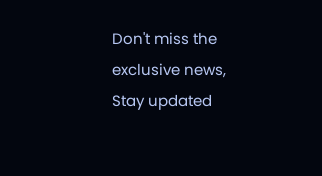Don't miss the exclusive news, Stay updated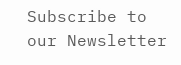Subscribe to our Newsletter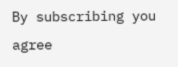By subscribing you agree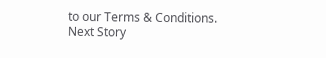to our Terms & Conditions.
Next Story